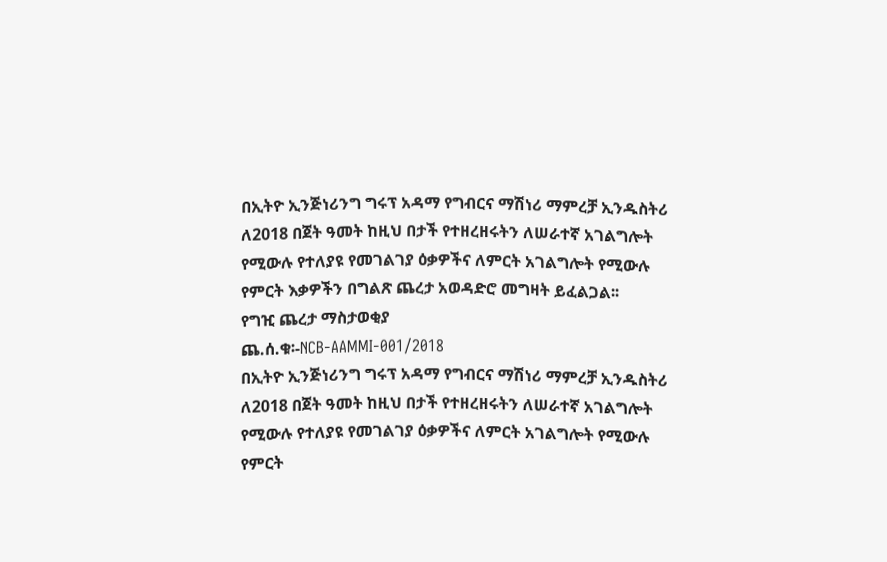በኢትዮ ኢንጅነሪንግ ግሩፕ አዳማ የግብርና ማሽነሪ ማምረቻ ኢንዱስትሪ ለ2018 በጀት ዓመት ከዚህ በታች የተዘረዘሩትን ለሠራተኛ አገልግሎት የሚውሉ የተለያዩ የመገልገያ ዕቃዎችና ለምርት አገልግሎት የሚውሉ የምርት እቃዎችን በግልጽ ጨረታ አወዳድሮ መግዛት ይፈልጋል፡፡
የግዢ ጨረታ ማስታወቂያ
ጨ.ሰ.ቁ፡-NCB-AAMMI-001/2018
በኢትዮ ኢንጅነሪንግ ግሩፕ አዳማ የግብርና ማሽነሪ ማምረቻ ኢንዱስትሪ ለ2018 በጀት ዓመት ከዚህ በታች የተዘረዘሩትን ለሠራተኛ አገልግሎት የሚውሉ የተለያዩ የመገልገያ ዕቃዎችና ለምርት አገልግሎት የሚውሉ የምርት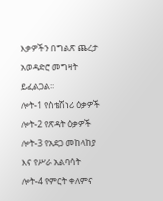እቃዎችን በግልጽ ጨረታ አወዳድሮ መግዛት ይፈልጋል፡፡
ሎት-1 የስቴሽነሪ ዕቃዎች
ሎት-2 የጽዳት ዕቃዎች
ሎት-3 የአደጋ መከላከያ እና የሥራ አልባሳት
ሎት-4 የምርት ቀለምና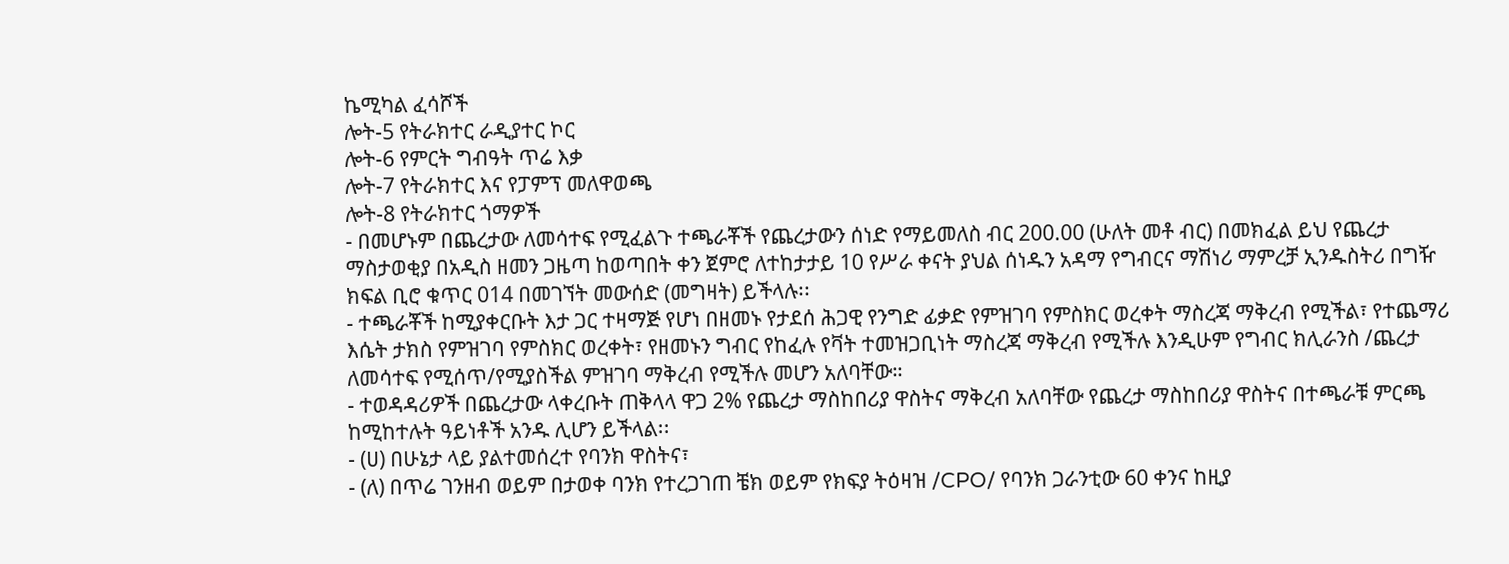ኬሚካል ፈሳሾች
ሎት-5 የትራክተር ራዲያተር ኮር
ሎት-6 የምርት ግብዓት ጥሬ እቃ
ሎት-7 የትራክተር እና የፓምፕ መለዋወጫ
ሎት-8 የትራክተር ጎማዎች
- በመሆኑም በጨረታው ለመሳተፍ የሚፈልጉ ተጫራቾች የጨረታውን ሰነድ የማይመለስ ብር 200.00 (ሁለት መቶ ብር) በመክፈል ይህ የጨረታ ማስታወቂያ በአዲስ ዘመን ጋዜጣ ከወጣበት ቀን ጀምሮ ለተከታታይ 10 የሥራ ቀናት ያህል ሰነዱን አዳማ የግብርና ማሽነሪ ማምረቻ ኢንዱስትሪ በግዥ ክፍል ቢሮ ቁጥር 014 በመገኘት መውሰድ (መግዛት) ይችላሉ፡፡
- ተጫራቾች ከሚያቀርቡት እታ ጋር ተዛማጅ የሆነ በዘመኑ የታደሰ ሕጋዊ የንግድ ፊቃድ የምዝገባ የምስክር ወረቀት ማስረጃ ማቅረብ የሚችል፣ የተጨማሪ እሴት ታክስ የምዝገባ የምስክር ወረቀት፣ የዘመኑን ግብር የከፈሉ የቫት ተመዝጋቢነት ማስረጃ ማቅረብ የሚችሉ እንዲሁም የግብር ክሊራንስ /ጨረታ ለመሳተፍ የሚሰጥ/የሚያስችል ምዝገባ ማቅረብ የሚችሉ መሆን አለባቸው።
- ተወዳዳሪዎች በጨረታው ላቀረቡት ጠቅላላ ዋጋ 2% የጨረታ ማስከበሪያ ዋስትና ማቅረብ አለባቸው የጨረታ ማስከበሪያ ዋስትና በተጫራቹ ምርጫ ከሚከተሉት ዓይነቶች አንዱ ሊሆን ይችላል፡፡
- (ሀ) በሁኔታ ላይ ያልተመሰረተ የባንክ ዋስትና፣
- (ለ) በጥሬ ገንዘብ ወይም በታወቀ ባንክ የተረጋገጠ ቼክ ወይም የክፍያ ትዕዛዝ /CPO/ የባንክ ጋራንቲው 60 ቀንና ከዚያ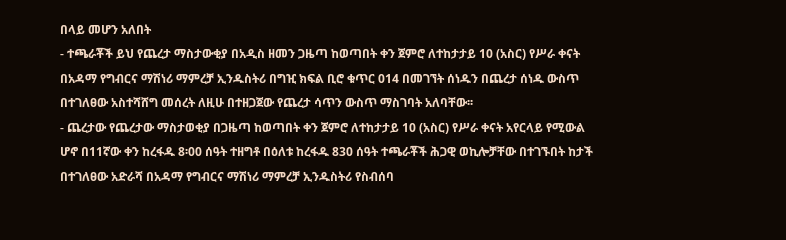በላይ መሆን አለበት
- ተጫራቾች ይህ የጨረታ ማስታውቂያ በአዲስ ዘመን ጋዜጣ ከወጣበት ቀን ጀምሮ ለተከታታይ 10 (አስር) የሥራ ቀናት በአዳማ የግብርና ማሽነሪ ማምረቻ ኢንዱስትሪ በግዢ ክፍል ቢሮ ቁጥር 014 በመገኘት ሰነዱን በጨረታ ሰነዱ ውስጥ በተገለፀው አስተሻሸግ መሰረት ለዚሁ በተዘጋጀው የጨረታ ሳጥን ውስጥ ማስገባት አለባቸው፡፡
- ጨረታው የጨረታው ማስታወቂያ በጋዜጣ ከወጣበት ቀን ጀምሮ ለተከታታይ 10 (አስር) የሥራ ቀናት አየርላይ የሚውል ሆኖ በ11ኛው ቀን ከረፋዱ 8፡00 ሰዓት ተዘግቶ በዕለቱ ከረፋዱ 830 ሰዓት ተጫራቾች ሕጋዊ ወኪሎቻቸው በተገኙበት ከታች በተገለፀው አድራሻ በአዳማ የግብርና ማሽነሪ ማምረቻ ኢንዱስትሪ የስብሰባ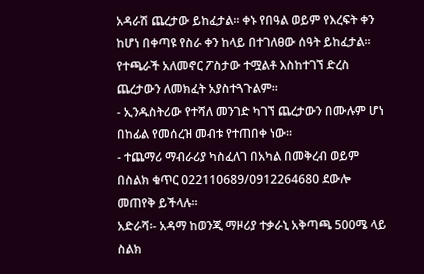አዳራሽ ጨረታው ይከፈታል፡፡ ቀኑ የበዓል ወይም የእረፍት ቀን ከሆነ በቀጣዩ የስራ ቀን ከላይ በተገለፀው ሰዓት ይከፈታል፡፡ የተጫራች አለመኖር ፖስታው ተሟልቶ እስከተገኘ ድረስ ጨረታውን ለመክፈት አያስተጓጉልም።
- ኢንዱስትሪው የተሻለ መንገድ ካገኘ ጨረታውን በሙሉም ሆነ በከፊል የመሰረዝ መብቱ የተጠበቀ ነው።
- ተጨማሪ ማብራሪያ ካስፈለገ በአካል በመቅረብ ወይም በስልክ ቁጥር 022110689/0912264680 ደውሎ መጠየቅ ይችላሉ፡፡
አድራሻ፡- አዳማ ከወንጂ ማዞሪያ ተቃራኒ አቅጣጫ 500ሜ ላይ
ስልክ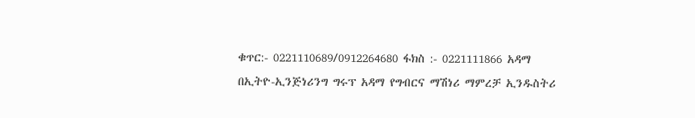ቁጥር:- 0221110689/0912264680 ፋክስ :- 0221111866 አዳማ
በኢትዮ-ኢንጅነሪንግ ግሩፕ አዳማ የግብርና ማሽነሪ ማምረቻ ኢንዱስትሪ